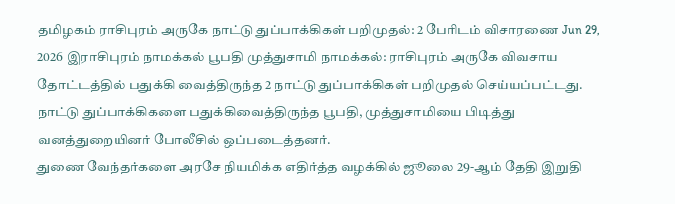தமிழகம் ராசிபுரம் அருகே நாட்டு துப்பாக்கிகள் பறிமுதல்: 2 பேரிடம் விசாரணை Jun 29, 2026 இராசிபுரம் நாமக்கல் பூபதி முத்துசாமி நாமக்கல்: ராசிபுரம் அருகே விவசாய தோட்டத்தில் பதுக்கி வைத்திருந்த 2 நாட்டு துப்பாக்கிகள் பறிமுதல் செய்யப்பட்டது. நாட்டு துப்பாக்கிகளை பதுக்கிவைத்திருந்த பூபதி, முத்துசாமியை பிடித்து வனத்துறையினர் போலீசில் ஒப்படைத்தனர்.
துணை வேந்தர்களை அரசே நியமிக்க எதிர்த்த வழக்கில் ஜூலை 29-ஆம் தேதி இறுதி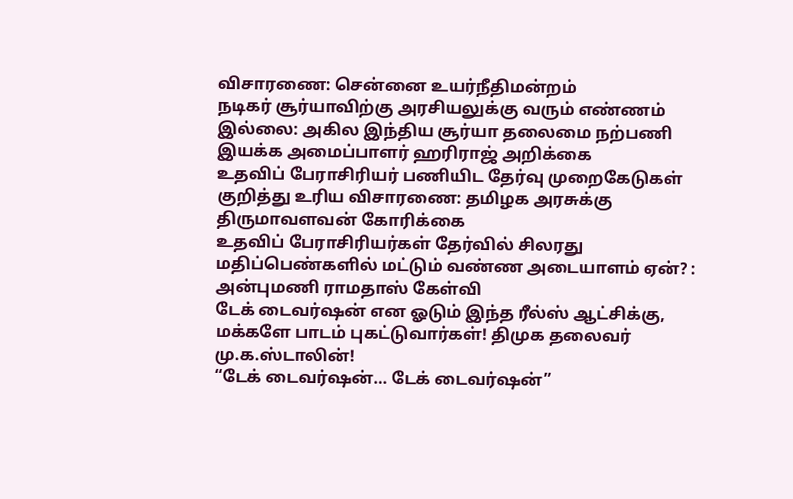விசாரணை: சென்னை உயர்நீதிமன்றம்
நடிகர் சூர்யாவிற்கு அரசியலுக்கு வரும் எண்ணம் இல்லை: அகில இந்திய சூர்யா தலைமை நற்பணி இயக்க அமைப்பாளர் ஹரிராஜ் அறிக்கை
உதவிப் பேராசிரியர் பணியிட தேர்வு முறைகேடுகள் குறித்து உரிய விசாரணை: தமிழக அரசுக்கு திருமாவளவன் கோரிக்கை
உதவிப் பேராசிரியர்கள் தேர்வில் சிலரது மதிப்பெண்களில் மட்டும் வண்ண அடையாளம் ஏன்? : அன்புமணி ராமதாஸ் கேள்வி
டேக் டைவர்ஷன் என ஓடும் இந்த ரீல்ஸ் ஆட்சிக்கு, மக்களே பாடம் புகட்டுவார்கள்! திமுக தலைவர் மு.க.ஸ்டாலின்!
“டேக் டைவர்ஷன்… டேக் டைவர்ஷன்”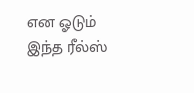என ஓடும் இந்த ரீல்ஸ்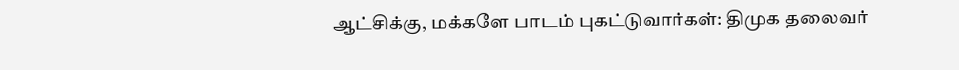ஆட்சிக்கு, மக்களே பாடம் புகட்டுவார்கள்: திமுக தலைவர்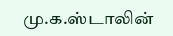மு.க.ஸ்டாலின்